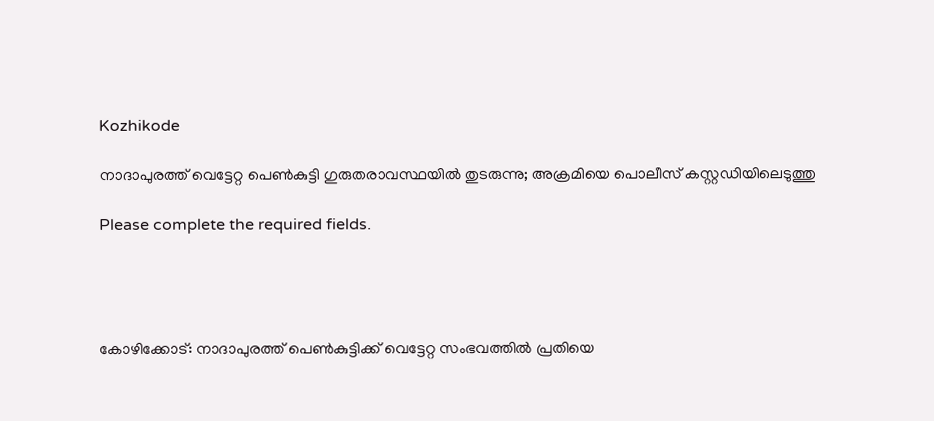Kozhikode

നാദാപുരത്ത് വെട്ടേറ്റ പെൺകുട്ടി ഗുരുതരാവസ്ഥയിൽ തുടരുന്നു; അക്രമിയെ പൊലീസ് കസ്റ്റഡിയിലെടുത്തു

Please complete the required fields.




കോഴിക്കോട്: നാദാപുരത്ത് പെൺകുട്ടിക്ക് വെട്ടേറ്റ സംഭവത്തിൽ പ്രതിയെ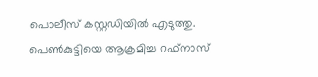പൊലീസ് കസ്റ്റഡിയിൽ എടുത്തു. പെൺകുട്ടിയെ ആക്രമിച്ച റഫ്നാസ്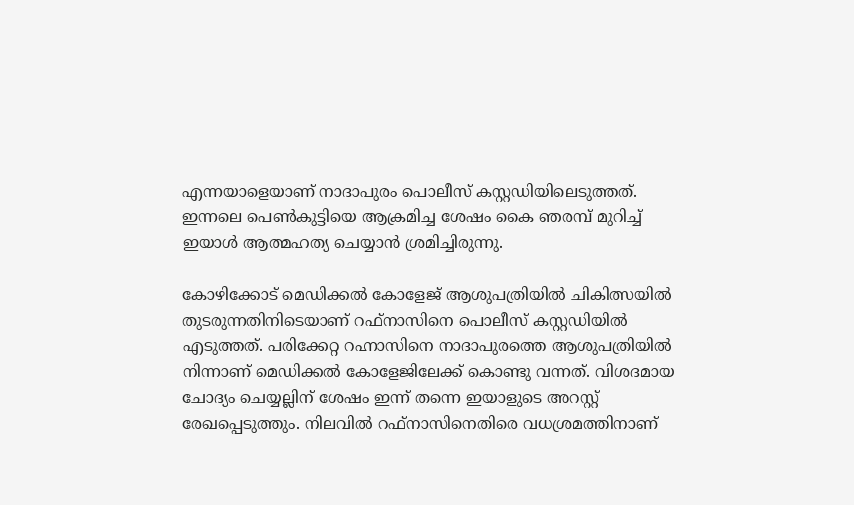എന്നയാളെയാണ് നാദാപുരം പൊലീസ് കസ്റ്റഡിയിലെടുത്തത്. ഇന്നലെ പെൺകുട്ടിയെ ആക്രമിച്ച ശേഷം കൈ ഞരമ്പ് മുറിച്ച് ഇയാൾ ആത്മഹത്യ ചെയ്യാൻ ശ്രമിച്ചിരുന്നു.

കോഴിക്കോട് മെഡിക്കൽ കോളേജ് ആശുപത്രിയിൽ ചികിത്സയിൽ തുടരുന്നതിനിടെയാണ് റഫ്നാസിനെ പൊലീസ് കസ്റ്റഡിയിൽ എടുത്തത്. പരിക്കേറ്റ റഹ്നാസിനെ നാദാപുരത്തെ ആശുപത്രിയിൽ നിന്നാണ് മെഡിക്കൽ കോളേജിലേക്ക് കൊണ്ടു വന്നത്. വിശദമായ ചോദ്യം ചെയ്യല്ലിന് ശേഷം ഇന്ന് തന്നെ ഇയാളുടെ അറസ്റ്റ് രേഖപ്പെടുത്തും. നിലവിൽ റഫ്നാസിനെതിരെ വധശ്രമത്തിനാണ്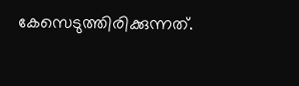കേസെടുത്തിരിക്കുന്നത്.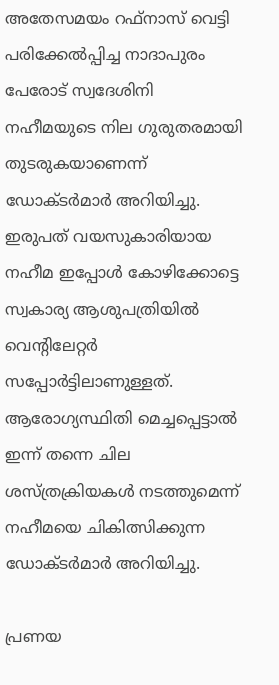അതേസമയം റഫ്നാസ് വെട്ടി പരിക്കേൽപ്പിച്ച നാദാപുരം പേരോട് സ്വദേശിനി നഹീമയുടെ നില ഗുരുതരമായി തുടരുകയാണെന്ന് ഡോക്ട‍‍ർമാർ അറിയിച്ചു. ഇരുപത് വയസുകാരിയായ നഹീമ ഇപ്പോൾ കോഴിക്കോട്ടെ സ്വകാര്യ ആശുപത്രിയിൽ വെൻ്റിലേറ്റ‍ർ സപ്പോർട്ടിലാണുള്ളത്. ആരോഗ്യസ്ഥിതി മെച്ചപ്പെട്ടാൽ ഇന്ന് തന്നെ ചില ശസ്ത്രക്രിയകൾ നടത്തുമെന്ന് നഹീമയെ ചികിത്സിക്കുന്ന ഡോക്ട‍ർമാർ അറിയിച്ചു.

പ്രണയ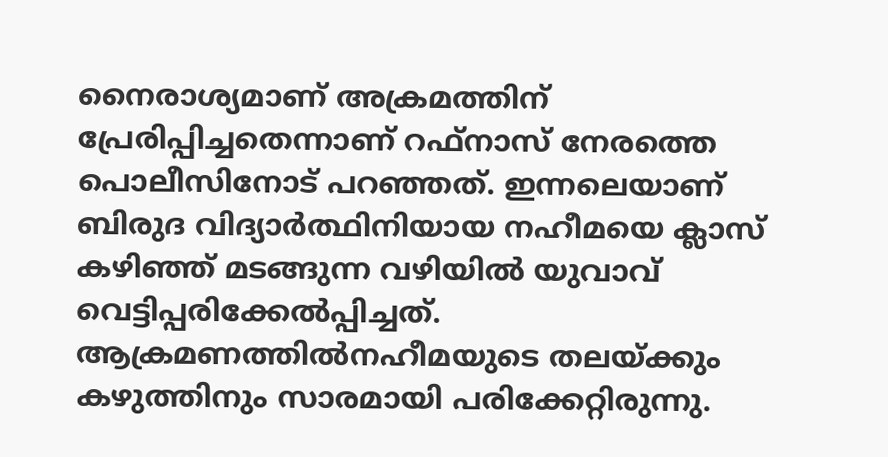നൈരാശ്യമാണ് അക്രമത്തിന് പ്രേരിപ്പിച്ചതെന്നാണ് റഫ്നാസ് നേരത്തെ പൊലീസിനോട് പറഞ്ഞത്. ഇന്നലെയാണ് ബിരുദ വിദ്യാർത്ഥിനിയായ നഹീമയെ ക്ലാസ് കഴിഞ്ഞ് മടങ്ങുന്ന വഴിയിൽ യുവാവ് വെട്ടിപ്പരിക്കേൽപ്പിച്ചത്. ആക്രമണത്തിൽനഹീമയുടെ തലയ്ക്കും കഴുത്തിനും സാരമായി പരിക്കേറ്റിരുന്നു.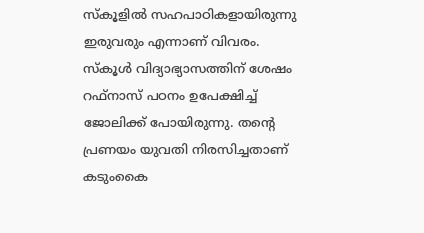സ്കൂളിൽ സഹപാഠികളായിരുന്നു ഇരുവരും എന്നാണ് വിവരം. സ്കൂൾ വിദ്യാഭ്യാസത്തിന് ശേഷം റഫ്നാസ് പഠനം ഉപേക്ഷിച്ച് ജോലിക്ക് പോയിരുന്നു. തൻ്റെ പ്രണയം യുവതി നിരസിച്ചതാണ് കടുംകൈ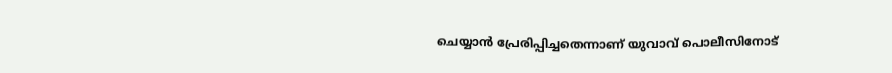ചെയ്യാൻ പ്രേരിപ്പിച്ചതെന്നാണ് യുവാവ് പൊലീസിനോട്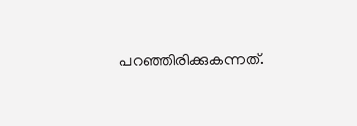പറഞ്ഞിരിക്കുകന്നത്.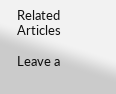Related Articles

Leave a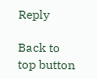Reply

Back to top button